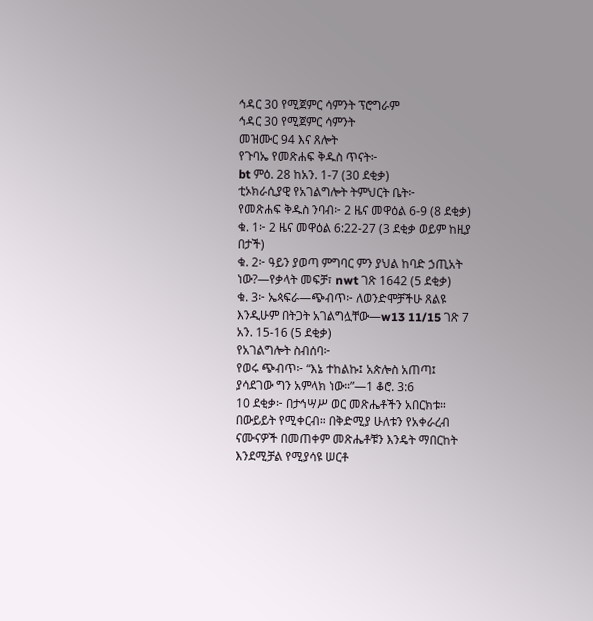ኅዳር 30 የሚጀምር ሳምንት ፕሮግራም
ኅዳር 30 የሚጀምር ሳምንት
መዝሙር 94 እና ጸሎት
የጉባኤ የመጽሐፍ ቅዱስ ጥናት፦
bt ምዕ. 28 ከአን. 1-7 (30 ደቂቃ)
ቲኦክራሲያዊ የአገልግሎት ትምህርት ቤት፦
የመጽሐፍ ቅዱስ ንባብ፦ 2 ዜና መዋዕል 6-9 (8 ደቂቃ)
ቁ. 1፦ 2 ዜና መዋዕል 6:22-27 (3 ደቂቃ ወይም ከዚያ በታች)
ቁ. 2፦ ዓይን ያወጣ ምግባር ምን ያህል ከባድ ኃጢአት ነው?—የቃላት መፍቻ፣ nwt ገጽ 1642 (5 ደቂቃ)
ቁ. 3፦ ኤጳፍራ—ጭብጥ፦ ለወንድሞቻችሁ ጸልዩ እንዲሁም በትጋት አገልግሏቸው—w13 11/15 ገጽ 7 አን. 15-16 (5 ደቂቃ)
የአገልግሎት ስብሰባ፦
የወሩ ጭብጥ፦ “እኔ ተከልኩ፤ አጵሎስ አጠጣ፤ ያሳደገው ግን አምላክ ነው።”—1 ቆሮ. 3:6
10 ደቂቃ፦ በታኅሣሥ ወር መጽሔቶችን አበርክቱ። በውይይት የሚቀርብ። በቅድሚያ ሁለቱን የአቀራረብ ናሙናዎች በመጠቀም መጽሔቶቹን እንዴት ማበርከት እንደሚቻል የሚያሳዩ ሠርቶ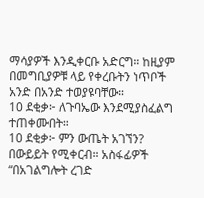ማሳያዎች እንዲቀርቡ አድርግ። ከዚያም በመግቢያዎቹ ላይ የቀረቡትን ነጥቦች አንድ በአንድ ተወያዩባቸው።
10 ደቂቃ፦ ለጉባኤው እንደሚያስፈልግ ተጠቀሙበት።
10 ደቂቃ፦ ምን ውጤት አገኘን? በውይይት የሚቀርብ። አስፋፊዎች “በአገልግሎት ረገድ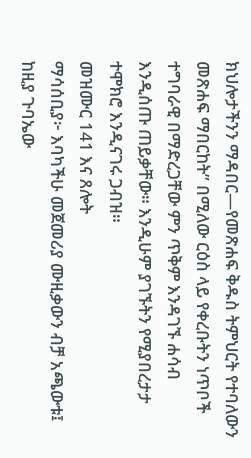ክህሎታችንን ማዳበር—የመጽሐፍ ቅዱስ ትምህርት የተባለውን መጽሐፍ ማበርከት” በሚለው ርዕስ ላይ የቀረቡትን ነጥቦች ተግባራዊ በማድረጋቸው ምን ጥቅም እንዳገኙ ሐሳብ እንዲሰጡ ጠይቃቸው። እንዲሁም ያገኙትን የሚያበረታታ ተሞክሮ እንዲናገሩ ጋብዝ።
መዝሙር 141 እና ጸሎት
ማሳሰቢያ፦ እባካችሁ መጀመሪያ ሙዚቃውን ብቻ አጫውቱ፤ ከዚያ ጉባኤው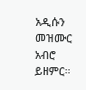አዲሱን መዝሙር አብሮ ይዘምር።